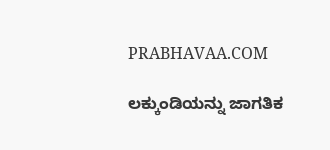PRABHAVAA.COM

ಲಕ್ಕುಂಡಿಯನ್ನು ಜಾಗತಿಕ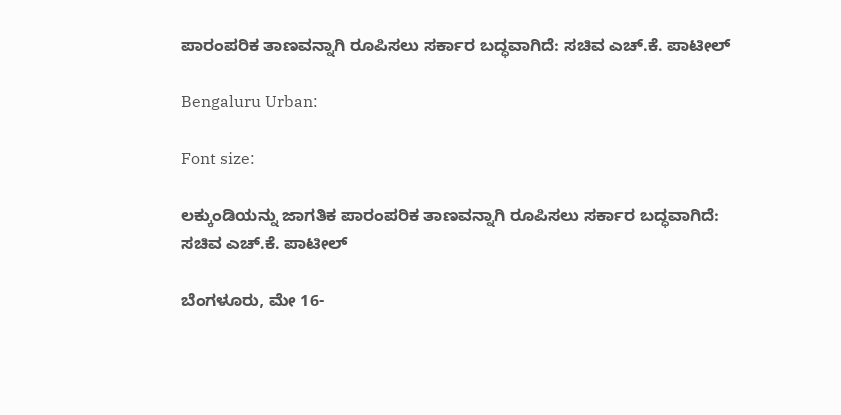ಪಾರಂಪರಿಕ ತಾಣವನ್ನಾಗಿ ರೂಪಿಸಲು ಸರ್ಕಾರ ಬದ್ಧವಾಗಿದೆ: ಸಚಿವ ಎಚ್‌.ಕೆ. ಪಾಟೀಲ್

Bengaluru Urban:

Font size:

ಲಕ್ಕುಂಡಿಯನ್ನು ಜಾಗತಿಕ ಪಾರಂಪರಿಕ ತಾಣವನ್ನಾಗಿ ರೂಪಿಸಲು ಸರ್ಕಾರ ಬದ್ಧವಾಗಿದೆ: ಸಚಿವ ಎಚ್‌.ಕೆ. ಪಾಟೀಲ್

ಬೆಂಗಳೂರು, ಮೇ 16-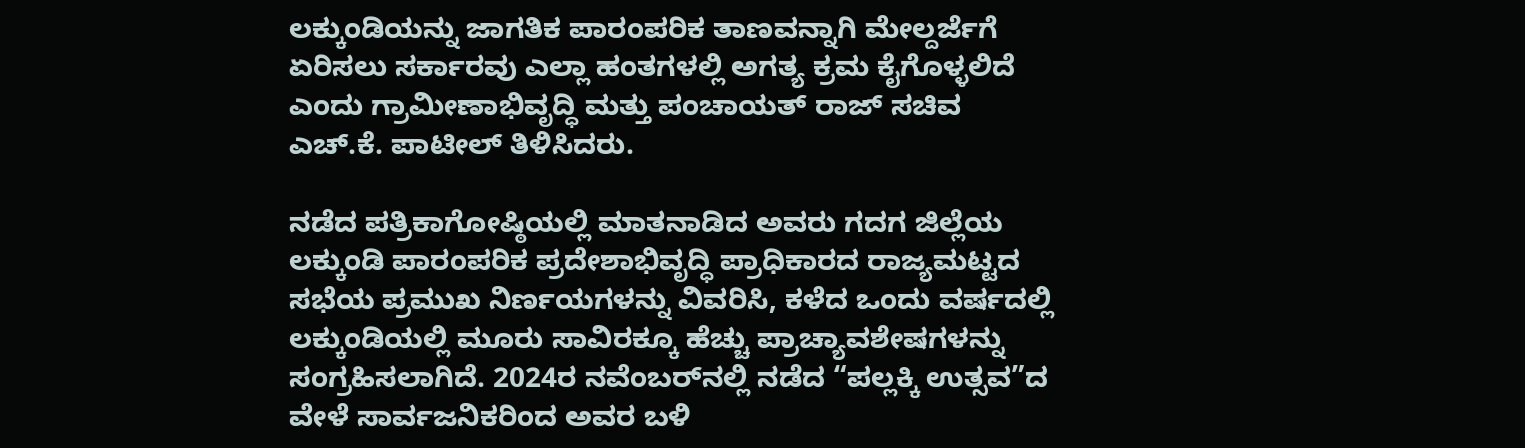ಲಕ್ಕುಂಡಿಯನ್ನು ಜಾಗತಿಕ ಪಾರಂಪರಿಕ ತಾಣವನ್ನಾಗಿ ಮೇಲ್ದರ್ಜೆಗೆ ಏರಿಸಲು ಸರ್ಕಾರವು ಎಲ್ಲಾ ಹಂತಗಳಲ್ಲಿ ಅಗತ್ಯ ಕ್ರಮ ಕೈಗೊಳ್ಳಲಿದೆ ಎಂದು ಗ್ರಾಮೀಣಾಭಿವೃದ್ಧಿ ಮತ್ತು ಪಂಚಾಯತ್ ರಾಜ್ ಸಚಿವ ಎಚ್‌.ಕೆ. ಪಾಟೀಲ್ ತಿಳಿಸಿದರು.

ನಡೆದ ಪತ್ರಿಕಾಗೋಷ್ಠಿಯಲ್ಲಿ ಮಾತನಾಡಿದ ಅವರು ಗದಗ ಜಿಲ್ಲೆಯ ಲಕ್ಕುಂಡಿ ಪಾರಂಪರಿಕ ಪ್ರದೇಶಾಭಿವೃದ್ಧಿ ಪ್ರಾಧಿಕಾರದ ರಾಜ್ಯಮಟ್ಟದ ಸಭೆಯ ಪ್ರಮುಖ ನಿರ್ಣಯಗಳನ್ನು ವಿವರಿಸಿ, ಕಳೆದ ಒಂದು ವರ್ಷದಲ್ಲಿ ಲಕ್ಕುಂಡಿಯಲ್ಲಿ ಮೂರು ಸಾವಿರಕ್ಕೂ ಹೆಚ್ಚು ಪ್ರಾಚ್ಯಾವಶೇಷಗಳನ್ನು ಸಂಗ್ರಹಿಸಲಾಗಿದೆ. 2024ರ ನವೆಂಬರ್‌ನಲ್ಲಿ ನಡೆದ “ಪಲ್ಲಕ್ಕಿ ಉತ್ಸವ”ದ ವೇಳೆ ಸಾರ್ವಜನಿಕರಿಂದ ಅವರ ಬಳಿ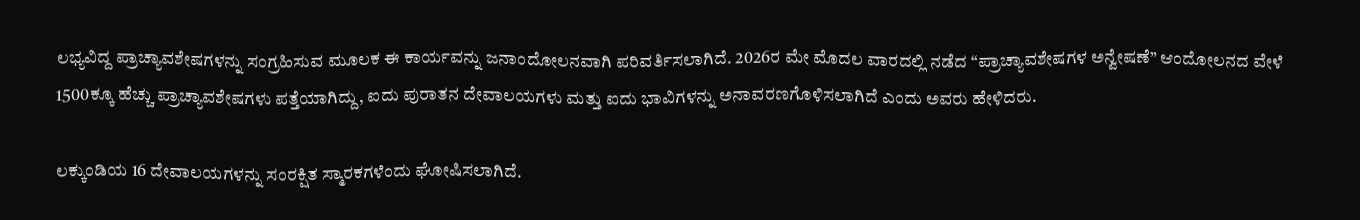ಲಭ್ಯವಿದ್ದ ಪ್ರಾಚ್ಯಾವಶೇಷಗಳನ್ನು ಸಂಗ್ರಹಿಸುವ ಮೂಲಕ ಈ ಕಾರ್ಯವನ್ನು ಜನಾಂದೋಲನವಾಗಿ ಪರಿವರ್ತಿಸಲಾಗಿದೆ. 2026ರ ಮೇ ಮೊದಲ ವಾರದಲ್ಲಿ ನಡೆದ “ಪ್ರಾಚ್ಯಾವಶೇಷಗಳ ಅನ್ವೇಷಣೆ” ಆಂದೋಲನದ ವೇಳೆ 1500ಕ್ಕೂ ಹೆಚ್ಚು ಪ್ರಾಚ್ಯಾವಶೇಷಗಳು ಪತ್ತೆಯಾಗಿದ್ದು, ಐದು ಪುರಾತನ ದೇವಾಲಯಗಳು ಮತ್ತು ಐದು ಭಾವಿಗಳನ್ನು ಅನಾವರಣಗೊಳಿಸಲಾಗಿದೆ ಎಂದು ಅವರು ಹೇಳಿದರು.

ಲಕ್ಕುಂಡಿಯ 16 ದೇವಾಲಯಗಳನ್ನು ಸಂರಕ್ಷಿತ ಸ್ಮಾರಕಗಳೆಂದು ಘೋಷಿಸಲಾಗಿದೆ.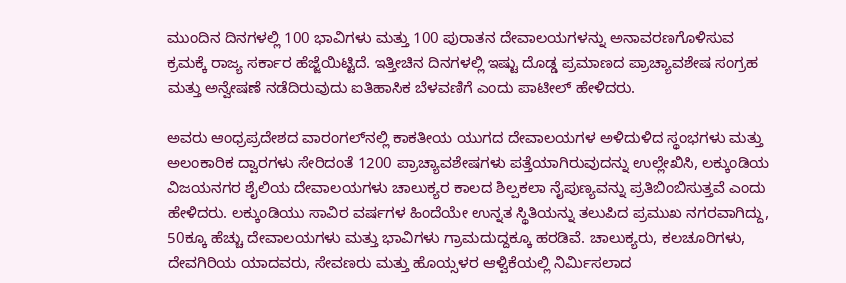ಮುಂದಿನ ದಿನಗಳಲ್ಲಿ 100 ಭಾವಿಗಳು ಮತ್ತು 100 ಪುರಾತನ ದೇವಾಲಯಗಳನ್ನು ಅನಾವರಣಗೊಳಿಸುವ ಕ್ರಮಕ್ಕೆ ರಾಜ್ಯ ಸರ್ಕಾರ ಹೆಜ್ಜೆಯಿಟ್ಟಿದೆ. ಇತ್ತೀಚಿನ ದಿನಗಳಲ್ಲಿ ಇಷ್ಟು ದೊಡ್ಡ ಪ್ರಮಾಣದ ಪ್ರಾಚ್ಯಾವಶೇಷ ಸಂಗ್ರಹ ಮತ್ತು ಅನ್ವೇಷಣೆ ನಡೆದಿರುವುದು ಐತಿಹಾಸಿಕ ಬೆಳವಣಿಗೆ ಎಂದು ಪಾಟೀಲ್ ಹೇಳಿದರು.

ಅವರು ಆಂಧ್ರಪ್ರದೇಶದ ವಾರಂಗಲ್‌ನಲ್ಲಿ ಕಾಕತೀಯ ಯುಗದ ದೇವಾಲಯಗಳ ಅಳಿದುಳಿದ ಸ್ಥಂಭಗಳು ಮತ್ತು ಅಲಂಕಾರಿಕ ದ್ವಾರಗಳು ಸೇರಿದಂತೆ 1200 ಪ್ರಾಚ್ಯಾವಶೇಷಗಳು ಪತ್ತೆಯಾಗಿರುವುದನ್ನು ಉಲ್ಲೇಖಿಸಿ, ಲಕ್ಕುಂಡಿಯ ವಿಜಯನಗರ ಶೈಲಿಯ ದೇವಾಲಯಗಳು ಚಾಲುಕ್ಯರ ಕಾಲದ ಶಿಲ್ಪಕಲಾ ನೈಪುಣ್ಯವನ್ನು ಪ್ರತಿಬಿಂಬಿಸುತ್ತವೆ ಎಂದು ಹೇಳಿದರು. ಲಕ್ಕುಂಡಿಯು ಸಾವಿರ ವರ್ಷಗಳ ಹಿಂದೆಯೇ ಉನ್ನತ ಸ್ಥಿತಿಯನ್ನು ತಲುಪಿದ ಪ್ರಮುಖ ನಗರವಾಗಿದ್ದು, 50ಕ್ಕೂ ಹೆಚ್ಚು ದೇವಾಲಯಗಳು ಮತ್ತು ಭಾವಿಗಳು ಗ್ರಾಮದುದ್ದಕ್ಕೂ ಹರಡಿವೆ. ಚಾಲುಕ್ಯರು, ಕಲಚೂರಿಗಳು, ದೇವಗಿರಿಯ ಯಾದವರು, ಸೇವಣರು ಮತ್ತು ಹೊಯ್ಸಳರ ಆಳ್ವಿಕೆಯಲ್ಲಿ ನಿರ್ಮಿಸಲಾದ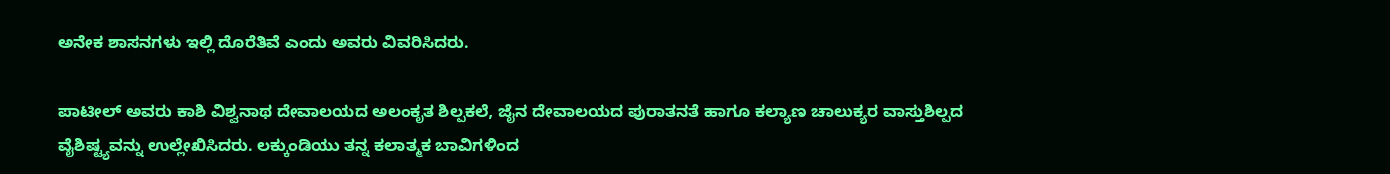ಅನೇಕ ಶಾಸನಗಳು ಇಲ್ಲಿ ದೊರೆತಿವೆ ಎಂದು ಅವರು ವಿವರಿಸಿದರು.

ಪಾಟೀಲ್ ಅವರು ಕಾಶಿ ವಿಶ್ವನಾಥ ದೇವಾಲಯದ ಅಲಂಕೃತ ಶಿಲ್ಪಕಲೆ, ಜೈನ ದೇವಾಲಯದ ಪುರಾತನತೆ ಹಾಗೂ ಕಲ್ಯಾಣ ಚಾಲುಕ್ಯರ ವಾಸ್ತುಶಿಲ್ಪದ ವೈಶಿಷ್ಟ್ಯವನ್ನು ಉಲ್ಲೇಖಿಸಿದರು. ಲಕ್ಕುಂಡಿಯು ತನ್ನ ಕಲಾತ್ಮಕ ಬಾವಿಗಳಿಂದ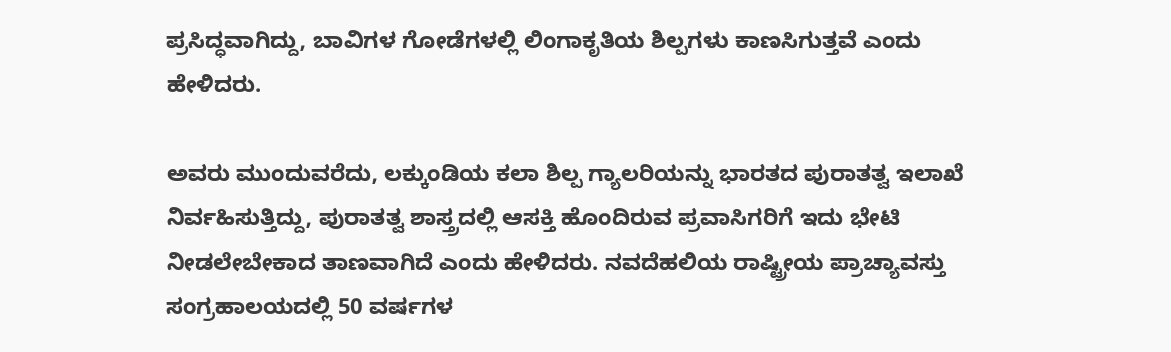ಪ್ರಸಿದ್ಧವಾಗಿದ್ದು, ಬಾವಿಗಳ ಗೋಡೆಗಳಲ್ಲಿ ಲಿಂಗಾಕೃತಿಯ ಶಿಲ್ಪಗಳು ಕಾಣಸಿಗುತ್ತವೆ ಎಂದು ಹೇಳಿದರು.

ಅವರು ಮುಂದುವರೆದು, ಲಕ್ಕುಂಡಿಯ ಕಲಾ ಶಿಲ್ಪ ಗ್ಯಾಲರಿಯನ್ನು ಭಾರತದ ಪುರಾತತ್ವ ಇಲಾಖೆ ನಿರ್ವಹಿಸುತ್ತಿದ್ದು, ಪುರಾತತ್ವ ಶಾಸ್ತ್ರದಲ್ಲಿ ಆಸಕ್ತಿ ಹೊಂದಿರುವ ಪ್ರವಾಸಿಗರಿಗೆ ಇದು ಭೇಟಿ ನೀಡಲೇಬೇಕಾದ ತಾಣವಾಗಿದೆ ಎಂದು ಹೇಳಿದರು. ನವದೆಹಲಿಯ ರಾಷ್ಟ್ರೀಯ ಪ್ರಾಚ್ಯಾವಸ್ತು ಸಂಗ್ರಹಾಲಯದಲ್ಲಿ 50 ವರ್ಷಗಳ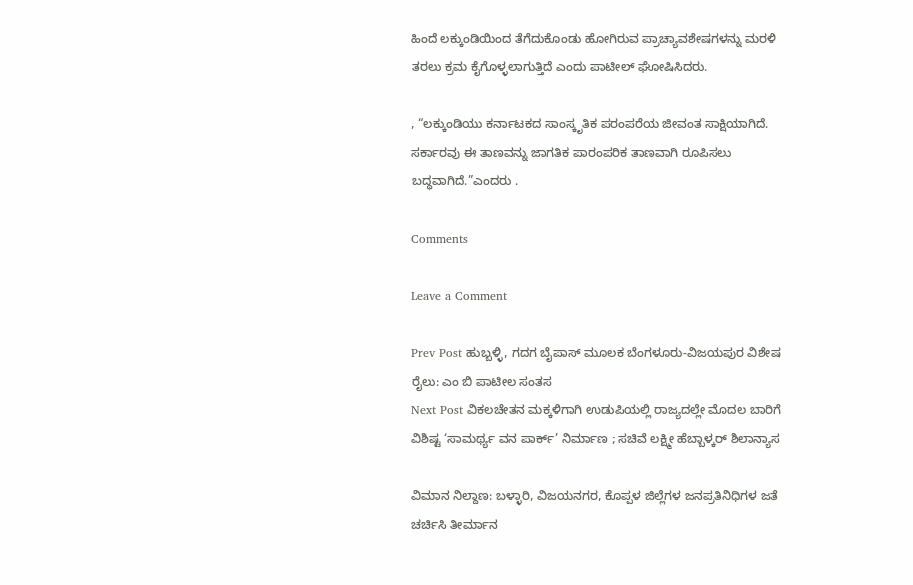ಹಿಂದೆ ಲಕ್ಕುಂಡಿಯಿಂದ ತೆಗೆದುಕೊಂಡು ಹೋಗಿರುವ ಪ್ರಾಚ್ಯಾವಶೇಷಗಳನ್ನು ಮರಳಿ ತರಲು ಕ್ರಮ ಕೈಗೊಳ್ಳಲಾಗುತ್ತಿದೆ ಎಂದು ಪಾಟೀಲ್ ಘೋಷಿಸಿದರು.

, “ಲಕ್ಕುಂಡಿಯು ಕರ್ನಾಟಕದ ಸಾಂಸ್ಕೃತಿಕ ಪರಂಪರೆಯ ಜೀವಂತ ಸಾಕ್ಷಿಯಾಗಿದೆ. ಸರ್ಕಾರವು ಈ ತಾಣವನ್ನು ಜಾಗತಿಕ ಪಾರಂಪರಿಕ ತಾಣವಾಗಿ ರೂಪಿಸಲು ಬದ್ಧವಾಗಿದೆ.”ಎಂದರು .

Comments

Leave a Comment

Prev Post ಹುಬ್ಬಳ್ಳಿ, ಗದಗ ಬೈಪಾಸ್ ಮೂಲಕ ಬೆಂಗಳೂರು-ವಿಜಯಪುರ ವಿಶೇಷ ರೈಲು: ಎಂ ಬಿ ಪಾಟೀಲ ಸಂತಸ
Next Post ವಿಕಲಚೇತನ ಮಕ್ಕಳಿಗಾಗಿ ಉಡುಪಿಯಲ್ಲಿ ರಾಜ್ಯದಲ್ಲೇ ಮೊದಲ ಬಾರಿಗೆ ವಿಶಿಷ್ಟ ‘ಸಾಮರ್ಥ್ಯ ವನ ಪಾರ್ಕ್’ ನಿರ್ಮಾಣ ; ಸಚಿವೆ ಲಕ್ಷ್ಮೀ ಹೆಬ್ಬಾಳ್ಕರ್ ಶಿಲಾನ್ಯಾಸ

ವಿಮಾನ ನಿಲ್ದಾಣ: ಬಳ್ಳಾರಿ, ವಿಜಯನಗರ, ಕೊಪ್ಪಳ ಜಿಲ್ಲೆಗಳ ಜನಪ್ರತಿನಿಧಿಗಳ ಜತೆ ಚರ್ಚಿಸಿ ತೀರ್ಮಾನ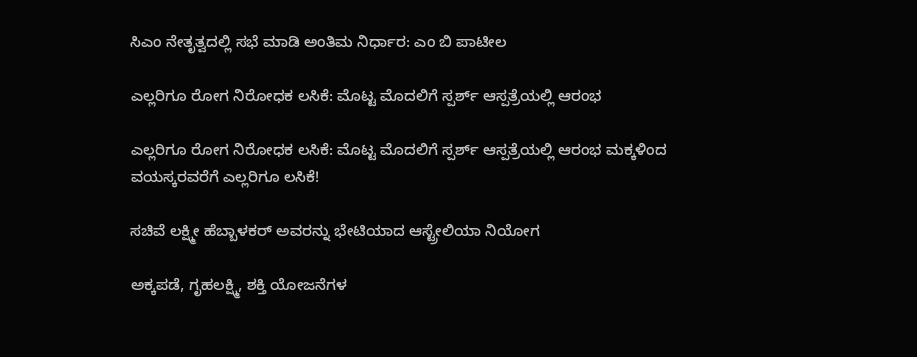ಸಿಎಂ ನೇತೃತ್ವದಲ್ಲಿ ಸಭೆ ಮಾಡಿ ಅಂತಿಮ ನಿರ್ಧಾರ: ಎಂ ಬಿ ಪಾಟೀಲ

ಎಲ್ಲರಿಗೂ ರೋಗ ನಿರೋಧಕ ಲಸಿಕೆ: ಮೊಟ್ಟ ಮೊದಲಿಗೆ ಸ್ಪರ್ಶ್‌ ಆಸ್ಪತ್ರೆಯಲ್ಲಿ ಆರಂಭ

ಎಲ್ಲರಿಗೂ ರೋಗ ನಿರೋಧಕ ಲಸಿಕೆ: ಮೊಟ್ಟ ಮೊದಲಿಗೆ ಸ್ಪರ್ಶ್‌ ಆಸ್ಪತ್ರೆಯಲ್ಲಿ ಆರಂಭ ಮಕ್ಕಳಿಂದ ವಯಸ್ಕರವರೆಗೆ ಎಲ್ಲರಿಗೂ ಲಸಿಕೆ!

ಸಚಿವೆ ಲಕ್ಷ್ಮೀ ಹೆಬ್ಬಾಳಕರ್ ಅವರನ್ನು ಭೇಟಿಯಾದ ಆಸ್ಟ್ರೇಲಿಯಾ ನಿಯೋಗ

ಅಕ್ಕಪಡೆ, ಗೃಹಲಕ್ಷ್ಮಿ, ಶಕ್ತಿ ಯೋಜನೆಗಳ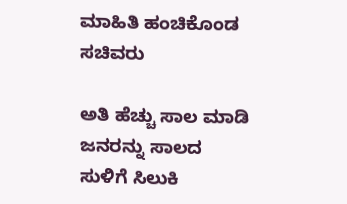ಮಾಹಿತಿ ಹಂಚಿಕೊಂಡ ಸಚಿವರು

ಅತಿ ಹೆಚ್ಚು ಸಾಲ ಮಾಡಿ ಜನರನ್ನು ಸಾಲದ ಸುಳಿಗೆ ಸಿಲುಕಿ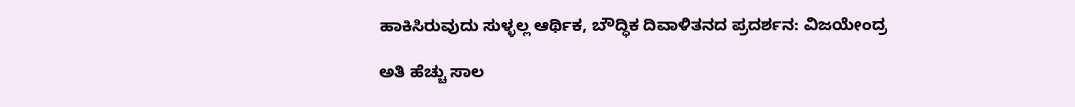ಹಾಕಿಸಿರುವುದು ಸುಳ್ಳಲ್ಲ ಆರ್ಥಿಕ, ಬೌದ್ಧಿಕ ದಿವಾಳಿತನದ ಪ್ರದರ್ಶನ: ವಿಜಯೇಂದ್ರ

ಅತಿ ಹೆಚ್ಚು ಸಾಲ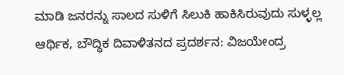ಮಾಡಿ ಜನರನ್ನು ಸಾಲದ ಸುಳಿಗೆ ಸಿಲುಕಿ ಹಾಕಿಸಿರುವುದು ಸುಳ್ಳಲ್ಲ ಆರ್ಥಿಕ, ಬೌದ್ಧಿಕ ದಿವಾಳಿತನದ ಪ್ರದರ್ಶನ: ವಿಜಯೇಂದ್ರ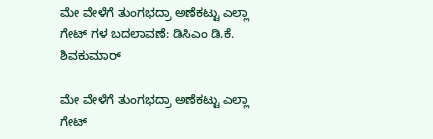ಮೇ ವೇಳೆಗೆ ತುಂಗಭದ್ರಾ ಅಣೆಕಟ್ಟು ಎಲ್ಲಾ ಗೇಟ್ ಗಳ ಬದಲಾವಣೆ: ಡಿಸಿಎಂ ಡಿ.ಕೆ. ಶಿವಕುಮಾರ್

ಮೇ ವೇಳೆಗೆ ತುಂಗಭದ್ರಾ ಅಣೆಕಟ್ಟು ಎಲ್ಲಾ ಗೇಟ್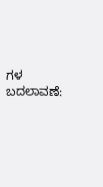ಗಳ ಬದಲಾವಣೆ: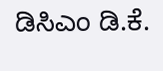ಡಿಸಿಎಂ ಡಿ.ಕೆ.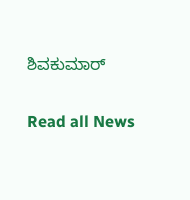ಶಿವಕುಮಾರ್

Read all News